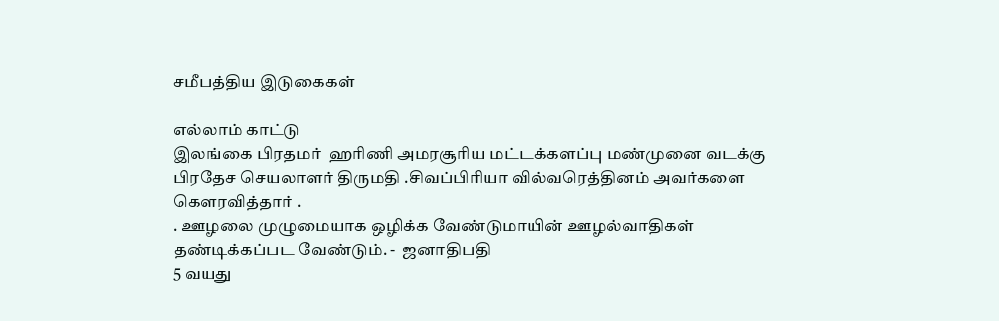சமீபத்திய இடுகைகள்

எல்லாம் காட்டு
இலங்கை பிரதமர்  ஹரிணி அமரசூரிய மட்டக்களப்பு மண்முனை வடக்கு பிரதேச செயலாளர் திருமதி .சிவப்பிரியா வில்வரெத்தினம் அவர்களை கௌரவித்தார் .
. ஊழலை முழுமையாக ஒழிக்க வேண்டுமாயின் ஊழல்வாதிகள் தண்டிக்கப்பட வேண்டும். -  ஜனாதிபதி
5 வயது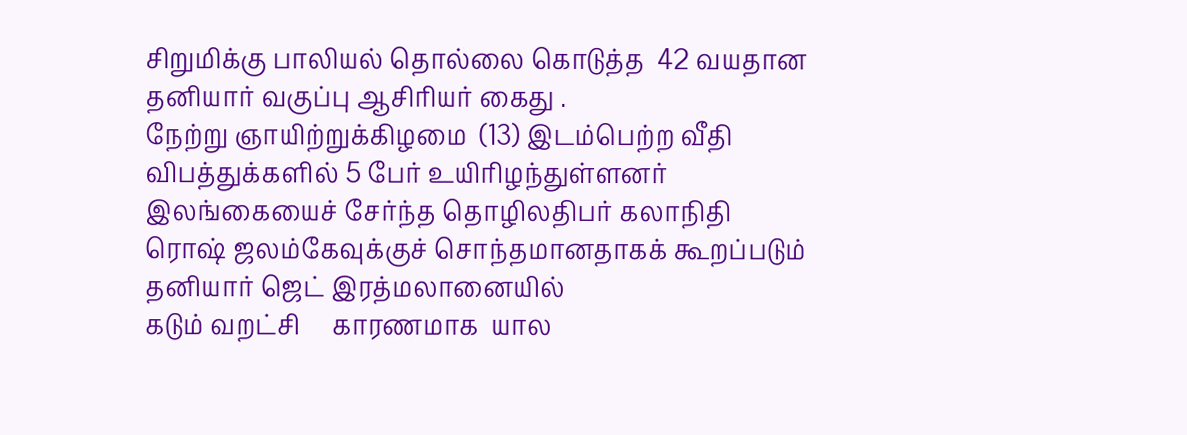சிறுமிக்கு பாலியல் தொல்லை கொடுத்த  42 வயதான தனியார் வகுப்பு ஆசிரியர் கைது .
நேற்று ஞாயிற்றுக்கிழமை  (13) இடம்பெற்ற வீதி விபத்துக்களில் 5 பேர் உயிரிழந்துள்ளனர்
இலங்கையைச் சேர்ந்த தொழிலதிபர் கலாநிதி ரொஷ் ஜலம்கேவுக்குச் சொந்தமானதாகக் கூறப்படும் தனியார் ஜெட் இரத்மலானையில்
கடும் வறட்சி     காரணமாக  யால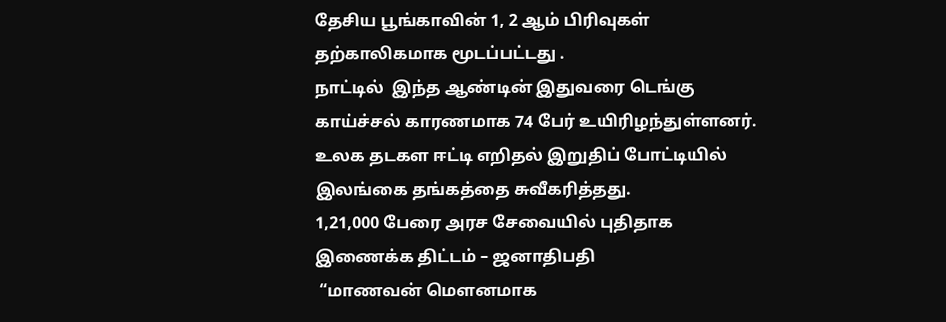தேசிய பூங்காவின் 1, 2 ஆம் பிரிவுகள்  தற்காலிகமாக மூடப்பட்டது .
நாட்டில்  இந்த ஆண்டின் இதுவரை டெங்கு காய்ச்சல் காரணமாக 74 பேர் உயிரிழந்துள்ளனர்.
உலக தடகள ஈட்டி எறிதல் இறுதிப் போட்டியில் இலங்கை தங்கத்தை சுவீகரித்தது.
1,21,000 பேரை அரச சேவையில் புதிதாக இணைக்க திட்டம் – ஜனாதிபதி
 “மாணவன் மௌனமாக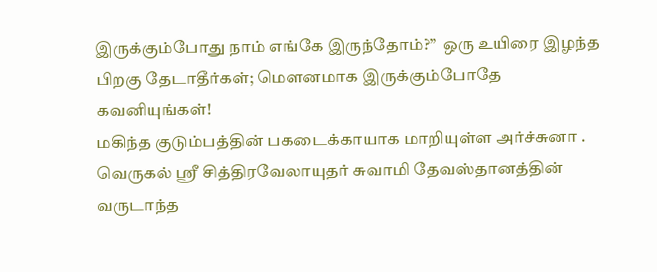இருக்கும்போது நாம் எங்கே இருந்தோம்?”  ஒரு உயிரை இழந்த பிறகு தேடாதீர்கள்; மௌனமாக இருக்கும்போதே கவனியுங்கள்!
மகிந்த குடும்பத்தின் பகடைக்காயாக மாறியுள்ள அர்ச்சுனா .
வெருகல் ஸ்ரீ சித்திரவேலாயுதர் சுவாமி தேவஸ்தானத்தின் வருடாந்த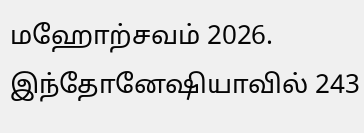மஹோற்சவம் 2026.
இந்தோனேஷியாவில் 243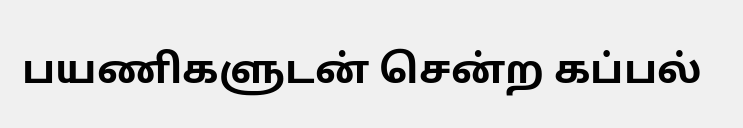பயணிகளுடன் சென்ற கப்பல்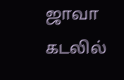ஜாவா கடலில்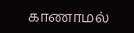காணாமல்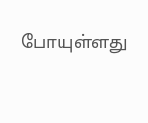போயுள்ளது